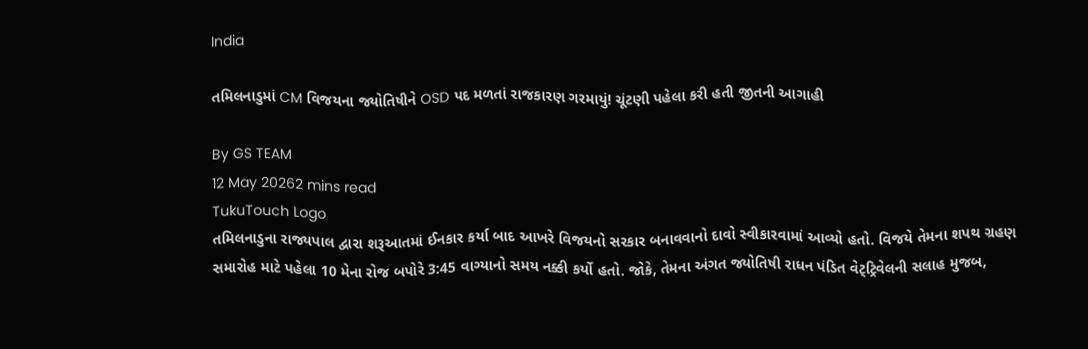India

તમિલનાડુમાં CM વિજયના જ્યોતિષીને OSD પદ મળતાં રાજકારણ ગરમાયું! ચૂંટણી પહેલા કરી હતી જીતની આગાહી

By GS TEAM
12 May 20262 mins read
TukuTouch Logo
તમિલનાડુના રાજ્યપાલ દ્વારા શરૂઆતમાં ઈનકાર કર્યા બાદ આખરે વિજયનો સરકાર બનાવવાનો દાવો સ્વીકારવામાં આવ્યો હતો. વિજયે તેમના શપથ ગ્રહણ સમારોહ માટે પહેલા 10 મેના રોજ બપોરે 3:45 વાગ્યાનો સમય નક્કી કર્યો હતો. જોકે, તેમના અંગત જ્યોતિષી રાધન પંડિત વેટ્ટ્રિવેલની સલાહ મુજબ,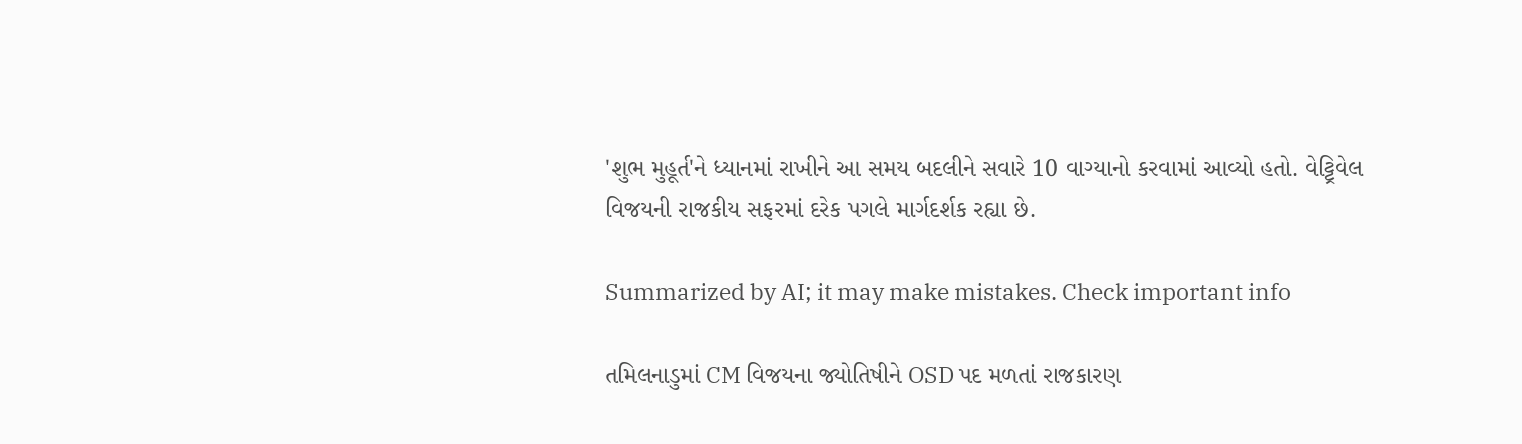'શુભ મુહૂર્ત'ને ધ્યાનમાં રાખીને આ સમય બદલીને સવારે 10 વાગ્યાનો કરવામાં આવ્યો હતો. વેટ્ટ્રિવેલ વિજયની રાજકીય સફરમાં દરેક પગલે માર્ગદર્શક રહ્યા છે.

Summarized by AI; it may make mistakes. Check important info

તમિલનાડુમાં CM વિજયના જ્યોતિષીને OSD પદ મળતાં રાજકારણ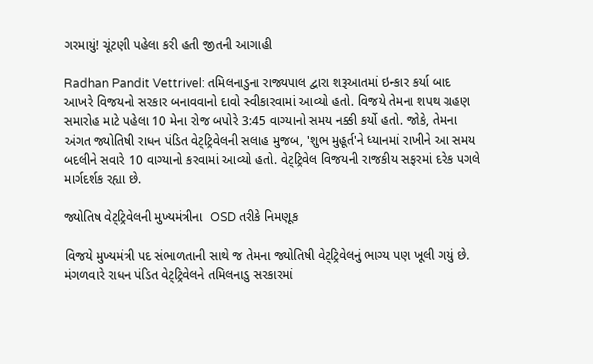ગરમાયું! ચૂંટણી પહેલા કરી હતી જીતની આગાહી

Radhan Pandit Vettrivel: તમિલનાડુના રાજ્યપાલ દ્વારા શરૂઆતમાં ઇન્કાર કર્યા બાદ આખરે વિજયનો સરકાર બનાવવાનો દાવો સ્વીકારવામાં આવ્યો હતો. વિજયે તેમના શપથ ગ્રહણ સમારોહ માટે પહેલા 10 મેના રોજ બપોરે 3:45 વાગ્યાનો સમય નક્કી કર્યો હતો. જોકે, તેમના અંગત જ્યોતિષી રાધન પંડિત વેટ્ટ્રિવેલની સલાહ મુજબ, 'શુભ મુહૂર્ત'ને ધ્યાનમાં રાખીને આ સમય બદલીને સવારે 10 વાગ્યાનો કરવામાં આવ્યો હતો. વેટ્ટ્રિવેલ વિજયની રાજકીય સફરમાં દરેક પગલે માર્ગદર્શક રહ્યા છે.

જ્યોતિષ વેટ્ટ્રિવેલની મુખ્યમંત્રીના  OSD તરીકે નિમણૂક

વિજયે મુખ્યમંત્રી પદ સંભાળતાની સાથે જ તેમના જ્યોતિષી વેટ્ટ્રિવેલનું ભાગ્ય પણ ખૂલી ગયું છે. મંગળવારે રાધન પંડિત વેટ્ટ્રિવેલને તમિલનાડુ સરકારમાં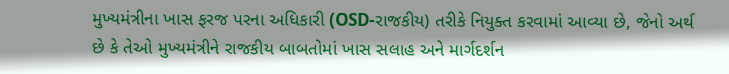મુખ્યમંત્રીના ખાસ ફરજ પરના અધિકારી (OSD-રાજકીય) તરીકે નિયુક્ત કરવામાં આવ્યા છે, જેનો અર્થ છે કે તેઓ મુખ્યમંત્રીને રાજકીય બાબતોમાં ખાસ સલાહ અને માર્ગદર્શન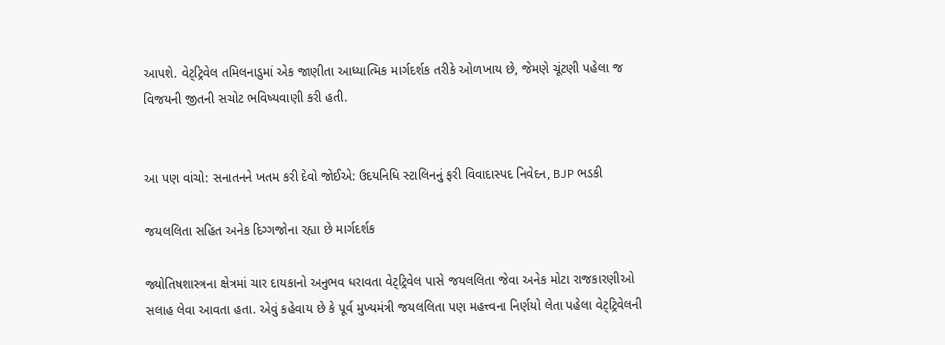આપશે. વેટ્ટ્રિવેલ તમિલનાડુમાં એક જાણીતા આધ્યાત્મિક માર્ગદર્શક તરીકે ઓળખાય છે, જેમણે ચૂંટણી પહેલા જ વિજયની જીતની સચોટ ભવિષ્યવાણી કરી હતી.


આ પણ વાંચો: સનાતનને ખતમ કરી દેવો જોઈએ: ઉદયનિધિ સ્ટાલિનનું ફરી વિવાદાસ્પદ નિવેદન, BJP ભડકી

જયલલિતા સહિત અનેક દિગ્ગજોના રહ્યા છે માર્ગદર્શક

જ્યોતિષશાસ્ત્રના ક્ષેત્રમાં ચાર દાયકાનો અનુભવ ધરાવતા વેટ્ટ્રિવેલ પાસે જયલલિતા જેવા અનેક મોટા રાજકારણીઓ સલાહ લેવા આવતા હતા. એવું કહેવાય છે કે પૂર્વ મુખ્યમંત્રી જયલલિતા પણ મહત્ત્વના નિર્ણયો લેતા પહેલા વેટ્ટ્રિવેલની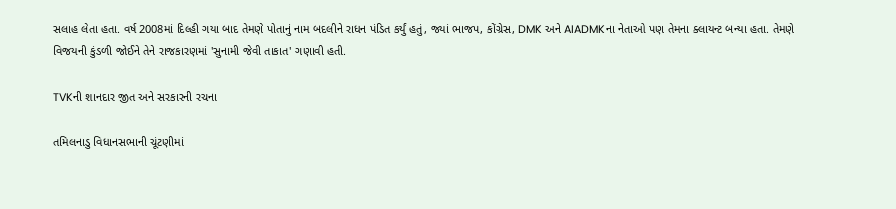સલાહ લેતા હતા. વર્ષ 2008માં દિલ્હી ગયા બાદ તેમણે પોતાનું નામ બદલીને રાધન પંડિત કર્યું હતું, જ્યાં ભાજપ, કોંગ્રેસ, DMK અને AIADMKના નેતાઓ પણ તેમના ક્લાયન્ટ બન્યા હતા. તેમણે વિજયની કુંડળી જોઈને તેને રાજકારણમાં 'સુનામી જેવી તાકાત' ગણાવી હતી.

TVKની શાનદાર જીત અને સરકારની રચના

તમિલનાડુ વિધાનસભાની ચૂંટણીમાં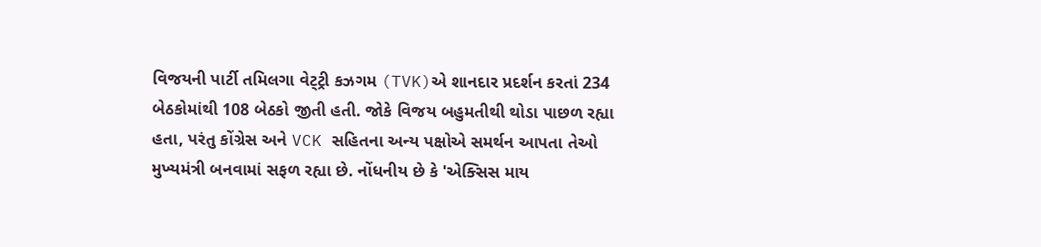વિજયની પાર્ટી તમિલગા વેટ્ટ્રી કઝગમ (TVK)એ શાનદાર પ્રદર્શન કરતાં 234 બેઠકોમાંથી 108 બેઠકો જીતી હતી. જોકે વિજય બહુમતીથી થોડા પાછળ રહ્યા હતા, પરંતુ કોંગ્રેસ અને VCK સહિતના અન્ય પક્ષોએ સમર્થન આપતા તેઓ મુખ્યમંત્રી બનવામાં સફળ રહ્યા છે. નોંધનીય છે કે 'એક્સિસ માય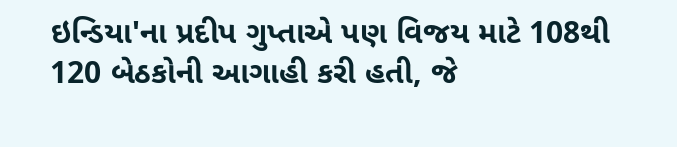ઇન્ડિયા'ના પ્રદીપ ગુપ્તાએ પણ વિજય માટે 108થી 120 બેઠકોની આગાહી કરી હતી, જે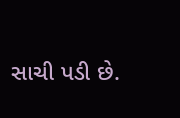સાચી પડી છે.